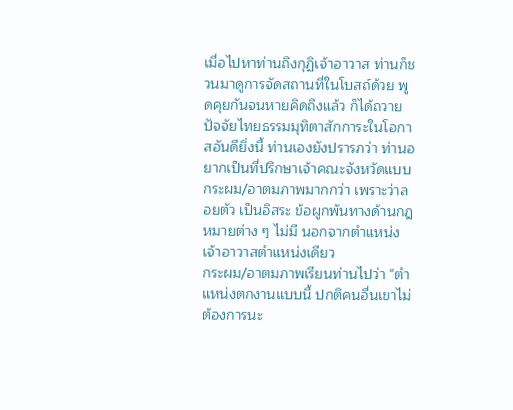เมื่อไปหาท่านถึงกุฏิเจ้าอาวาส ท่านก็ชวนมาดูการจัดสถานที่ในโบสถ์ด้วย พูดคุยกันจนหายคิดถึงแล้ว ก็ได้ถวายปัจจัยไทยธรรมมุทิตาสักการะในโอกาสอันดียิ่งนี้ ท่านเองยังปรารภว่า ท่านอยากเป็นที่ปรึกษาเจ้าคณะจังหวัดแบบกระผม/อาตมภาพมากกว่า เพราะว่าลอยตัว เป็นอิสระ ข้อผูกพันทางด้านกฎหมายต่าง ๆ ไม่มี นอกจากตำแหน่งเจ้าอาวาสตำแหน่งเดียว
กระผม/อาตมภาพเรียนท่านไปว่า "ตำแหน่งตกงานแบบนี้ ปกติคนอื่นเขาไม่ต้องการนะ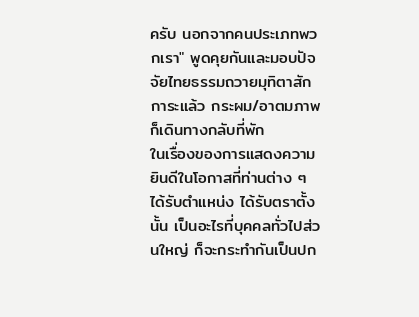ครับ นอกจากคนประเภทพวกเรา" พูดคุยกันและมอบปัจจัยไทยธรรมถวายมุทิตาสักการะแล้ว กระผม/อาตมภาพก็เดินทางกลับที่พัก
ในเรื่องของการแสดงความยินดีในโอกาสที่ท่านต่าง ๆ ได้รับตำแหน่ง ได้รับตราตั้งนั้น เป็นอะไรที่บุคคลทั่วไปส่วนใหญ่ ก็จะกระทำกันเป็นปก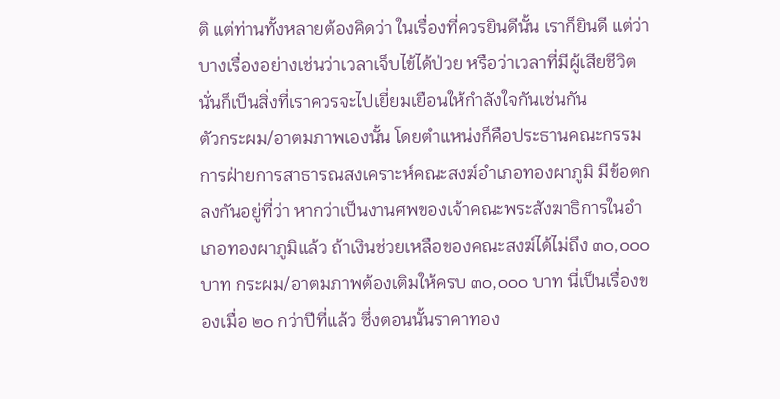ติ แต่ท่านทั้งหลายต้องคิดว่า ในเรื่องที่ควรยินดีนั้น เราก็ยินดี แต่ว่าบางเรื่องอย่างเช่นว่าเวลาเจ็บไข้ได้ป่วย หรือว่าเวลาที่มีผู้เสียชีวิต นั่นก็เป็นสิ่งที่เราควรจะไปเยี่ยมเยือนให้กำลังใจกันเช่นกัน
ตัวกระผม/อาตมภาพเองนั้น โดยตำแหน่งก็คือประธานคณะกรรมการฝ่ายการสาธารณสงเคราะห์คณะสงฆ์อำเภอทองผาภูมิ มีข้อตกลงกันอยู่ที่ว่า หากว่าเป็นงานศพของเจ้าคณะพระสังฆาธิการในอำเภอทองผาภูมิแล้ว ถ้าเงินช่วยเหลือของคณะสงฆ์ได้ไม่ถึง ๓๐,๐๐๐ บาท กระผม/อาตมภาพต้องเติมให้ครบ ๓๐,๐๐๐ บาท นี่เป็นเรื่องของเมื่อ ๒๐ กว่าปีที่แล้ว ซึ่งตอนนั้นราคาทอง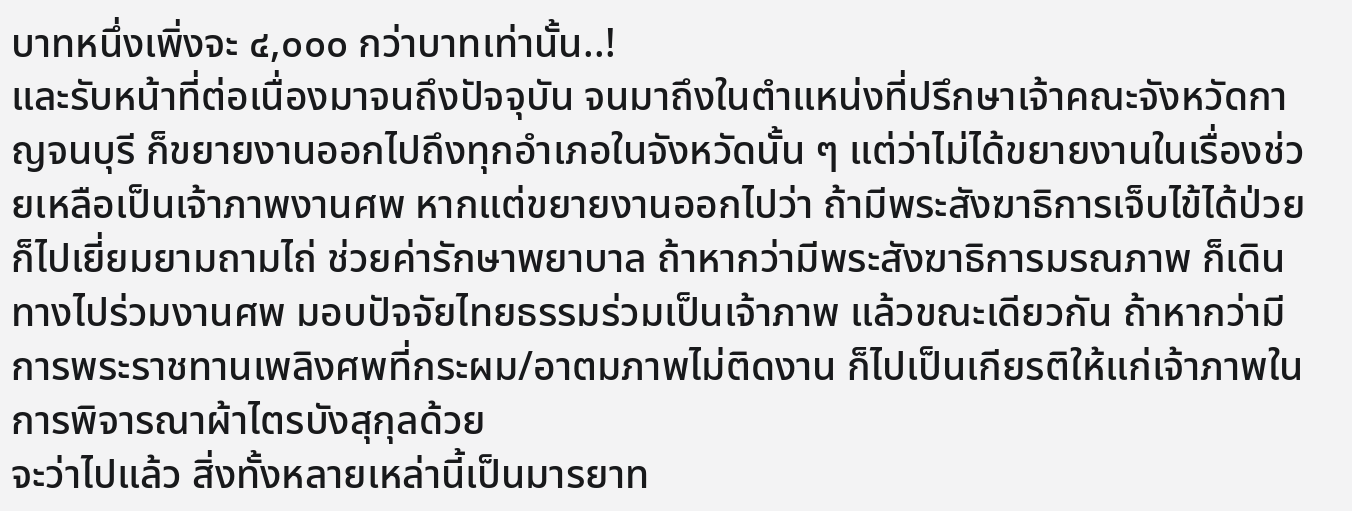บาทหนึ่งเพิ่งจะ ๔,๐๐๐ กว่าบาทเท่านั้น..!
และรับหน้าที่ต่อเนื่องมาจนถึงปัจจุบัน จนมาถึงในตำแหน่งที่ปรึกษาเจ้าคณะจังหวัดกาญจนบุรี ก็ขยายงานออกไปถึงทุกอำเภอในจังหวัดนั้น ๆ แต่ว่าไม่ได้ขยายงานในเรื่องช่วยเหลือเป็นเจ้าภาพงานศพ หากแต่ขยายงานออกไปว่า ถ้ามีพระสังฆาธิการเจ็บไข้ได้ป่วย ก็ไปเยี่ยมยามถามไถ่ ช่วยค่ารักษาพยาบาล ถ้าหากว่ามีพระสังฆาธิการมรณภาพ ก็เดินทางไปร่วมงานศพ มอบปัจจัยไทยธรรมร่วมเป็นเจ้าภาพ แล้วขณะเดียวกัน ถ้าหากว่ามีการพระราชทานเพลิงศพที่กระผม/อาตมภาพไม่ติดงาน ก็ไปเป็นเกียรติให้แก่เจ้าภาพในการพิจารณาผ้าไตรบังสุกุลด้วย
จะว่าไปแล้ว สิ่งทั้งหลายเหล่านี้เป็นมารยาท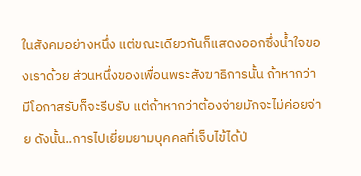ในสังคมอย่างหนึ่ง แต่ขณะเดียวกันก็แสดงออกซึ่งน้ำใจของเราด้วย ส่วนหนึ่งของเพื่อนพระสังฆาธิการนั้น ถ้าหากว่ามีโอกาสรับก็จะรีบรับ แต่ถ้าหากว่าต้องจ่ายมักจะไม่ค่อยจ่าย ดังนั้น..การไปเยี่ยมยามบุคคลที่เจ็บไข้ได้ป่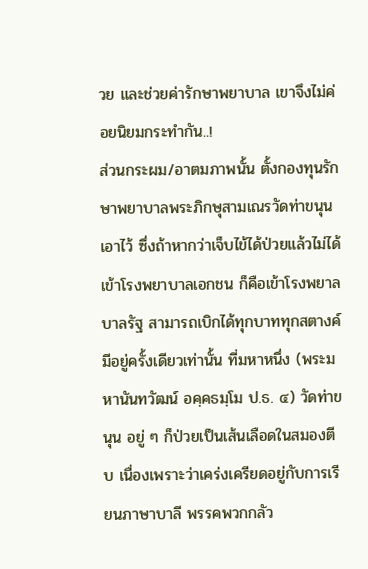วย และช่วยค่ารักษาพยาบาล เขาจึงไม่ค่อยนิยมกระทำกัน..!
ส่วนกระผม/อาตมภาพนั้น ตั้งกองทุนรักษาพยาบาลพระภิกษุสามเณรวัดท่าขนุนเอาไว้ ซึ่งถ้าหากว่าเจ็บไข้ได้ป่วยแล้วไม่ได้เข้าโรงพยาบาลเอกชน ก็คือเข้าโรงพยาลบาลรัฐ สามารถเบิกได้ทุกบาททุกสตางค์ มีอยู่ครั้งเดียวเท่านั้น ที่มหาหนึ่ง (พระมหานันทวัฒน์ อคฺคธมฺโม ป.ธ. ๔) วัดท่าขนุน อยู่ ๆ ก็ป่วยเป็นเส้นเลือดในสมองตีบ เนื่องเพราะว่าเคร่งเครียดอยู่กับการเรียนภาษาบาลี พรรคพวกกลัว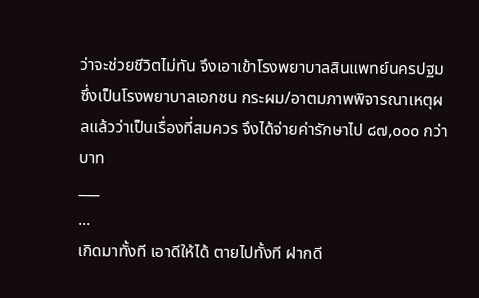ว่าจะช่วยชีวิตไม่ทัน จึงเอาเข้าโรงพยาบาลสินแพทย์นครปฐม ซึ่งเป็นโรงพยาบาลเอกชน กระผม/อาตมภาพพิจารณาเหตุผลแล้วว่าเป็นเรื่องที่สมควร จึงได้จ่ายค่ารักษาไป ๘๗,๐๐๐ กว่าบาท
___
...
เกิดมาทั้งที เอาดีให้ได้ ตายไปทั้งที ฝากดี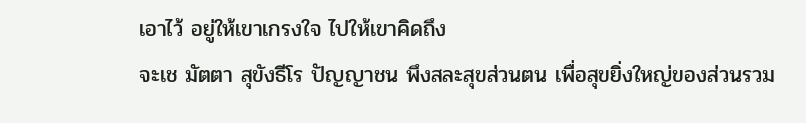เอาไว้ อยู่ให้เขาเกรงใจ ไปให้เขาคิดถึง
จะเช มัตตา สุขังธีโร ปัญญาชน พึงสละสุขส่วนตน เพื่อสุขยิ่งใหญ่ของส่วนรวม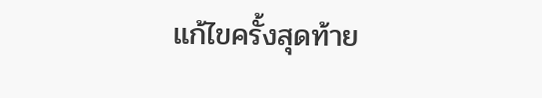แก้ไขครั้งสุดท้าย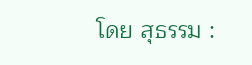โดย สุธรรม :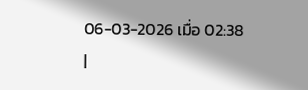06-03-2026 เมื่อ 02:38
|